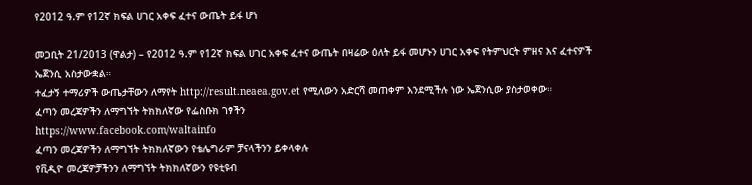የ2012 ዓ.ም የ12ኛ ክፍል ሀገር አቀፍ ፈተና ውጤት ይፋ ሆነ

መጋቢት 21/2013 (ዋልታ) – የ2012 ዓ.ም የ12ኛ ክፍል ሀገር አቀፍ ፈተና ውጤት በዛሬው ዕለት ይፋ መሆኑን ሀገር አቀፍ የትምህርት ምዘና እና ፈተናዎች ኤጀንሲ አስታውቋል።
ተፈታኝ ተማሪዎች ውጤታቸውን ለማየት http://result.neaea.gov.et የሚለውን አድርሻ መጠቀም እንደሚችሉ ነው ኤጀንሲው ያስታወቀው።
ፈጣን መረጃዎችን ለማግኘት ትክክለኛው የፌስቡክ ገፃችን
https://www.facebook.com/waltainfo
ፈጣን መረጃዎችን ለማግኘት ትክክለኛውን የቴሌግራም ቻናላችንን ይቀላቀሉ
የቪዲዮ መረጃዎቻችንን ለማግኘት ትክክለኛውን የዩቲዩብ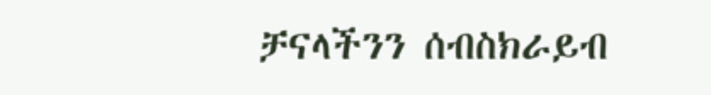ቻናላችንን ሰብስክራይብ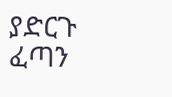ያድርጉ
ፈጣን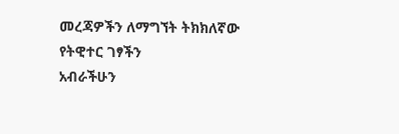መረጃዎችን ለማግኘት ትክክለኛው የትዊተር ገፃችን
አብራችሁን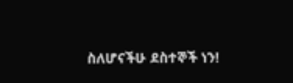ስለሆናችሁ ደስተኞች ነን!